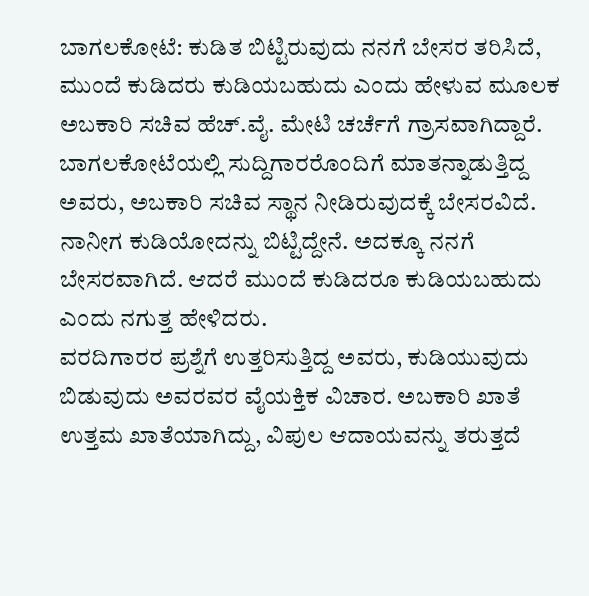ಬಾಗಲಕೋಟೆ: ಕುಡಿತ ಬಿಟ್ಟಿರುವುದು ನನಗೆ ಬೇಸರ ತರಿಸಿದೆ, ಮುಂದೆ ಕುಡಿದರು ಕುಡಿಯಬಹುದು ಎಂದು ಹೇಳುವ ಮೂಲಕ ಅಬಕಾರಿ ಸಚಿವ ಹೆಚ್.ವೈ. ಮೇಟಿ ಚರ್ಚೆಗೆ ಗ್ರಾಸವಾಗಿದ್ದಾರೆ.
ಬಾಗಲಕೋಟೆಯಲ್ಲಿ ಸುದ್ದಿಗಾರರೊಂದಿಗೆ ಮಾತನ್ನಾಡುತ್ತಿದ್ದ ಅವರು, ಅಬಕಾರಿ ಸಚಿವ ಸ್ಥಾನ ನೀಡಿರುವುದಕ್ಕೆ ಬೇಸರವಿದೆ. ನಾನೀಗ ಕುಡಿಯೋದನ್ನು ಬಿಟ್ಟಿದ್ದೇನೆ. ಅದಕ್ಕೂ ನನಗೆ ಬೇಸರವಾಗಿದೆ. ಆದರೆ ಮುಂದೆ ಕುಡಿದರೂ ಕುಡಿಯಬಹುದು ಎಂದು ನಗುತ್ತ ಹೇಳಿದರು.
ವರದಿಗಾರರ ಪ್ರಶ್ನೆಗೆ ಉತ್ತರಿಸುತ್ತಿದ್ದ ಅವರು, ಕುಡಿಯುವುದು ಬಿಡುವುದು ಅವರವರ ವೈಯಕ್ತಿಕ ವಿಚಾರ. ಅಬಕಾರಿ ಖಾತೆ ಉತ್ತಮ ಖಾತೆಯಾಗಿದ್ದು, ವಿಪುಲ ಆದಾಯವನ್ನು ತರುತ್ತದೆ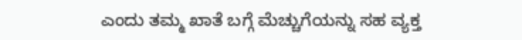ಎಂದು ತಮ್ಮ ಖಾತೆ ಬಗ್ಗೆ ಮೆಚ್ಚುಗೆಯನ್ನು ಸಹ ವ್ಯಕ್ತ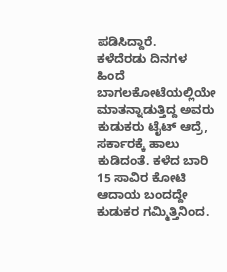ಪಡಿಸಿದ್ದಾರೆ.
ಕಳೆದೆರಡು ದಿನಗಳ ಹಿಂದೆ ಬಾಗಲಕೋಟೆಯಲ್ಲಿಯೇ ಮಾತನ್ನಾಡುತ್ತಿದ್ದ ಅವರು ಕುಡುಕರು ಟೈಟ್ ಆದ್ರೆ, ಸರ್ಕಾರಕ್ಕೆ ಹಾಲು ಕುಡಿದಂತೆ. ಕಳೆದ ಬಾರಿ 15 ಸಾವಿರ ಕೋಟಿ ಆದಾಯ ಬಂದದ್ದೇ ಕುಡುಕರ ಗಮ್ಮಿತ್ತಿನಿಂದ.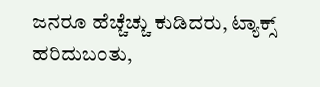ಜನರೂ ಹೆಚ್ಚೆಚ್ಚು ಕುಡಿದರು, ಟ್ಯಾಕ್ಸ್ ಹರಿದುಬಂತು,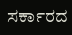ಸರ್ಕಾರದ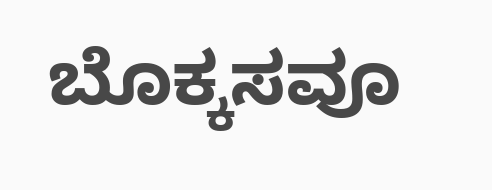ಬೊಕ್ಕಸವೂ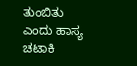ತುಂಬಿತು ಎಂದು ಹಾಸ್ಯ ಚಟಾಕಿ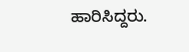ಹಾರಿಸಿದ್ದರು.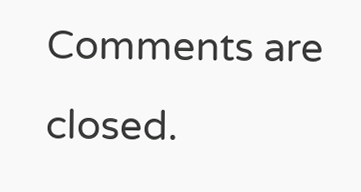Comments are closed.